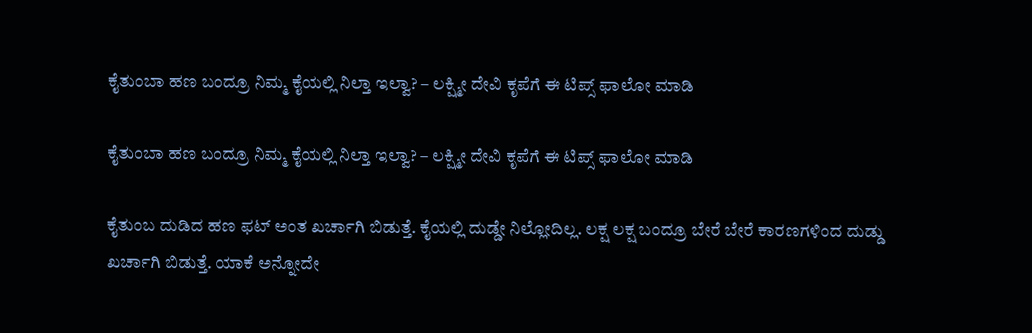ಕೈತುಂಬಾ ಹಣ ಬಂದ್ರೂ ನಿಮ್ಮ ಕೈಯಲ್ಲಿ ನಿಲ್ತಾ ಇಲ್ವಾ? – ಲಕ್ಷ್ಮೀ ದೇವಿ ಕೃಪೆಗೆ ಈ ಟಿಪ್ಸ್ ಫಾಲೋ ಮಾಡಿ

ಕೈತುಂಬಾ ಹಣ ಬಂದ್ರೂ ನಿಮ್ಮ ಕೈಯಲ್ಲಿ ನಿಲ್ತಾ ಇಲ್ವಾ? – ಲಕ್ಷ್ಮೀ ದೇವಿ ಕೃಪೆಗೆ ಈ ಟಿಪ್ಸ್ ಫಾಲೋ ಮಾಡಿ

ಕೈತುಂಬ ದುಡಿದ ಹಣ ಫಟ್ ಅಂತ ಖರ್ಚಾಗಿ ಬಿಡುತ್ತೆ. ಕೈಯಲ್ಲಿ ದುಡ್ಡೇ ನಿಲ್ಲೋದಿಲ್ಲ. ಲಕ್ಷ ಲಕ್ಷ ಬಂದ್ರೂ ಬೇರೆ ಬೇರೆ ಕಾರಣಗಳಿಂದ ದುಡ್ಡು ಖರ್ಚಾಗಿ ಬಿಡುತ್ತೆ. ಯಾಕೆ ಅನ್ನೋದೇ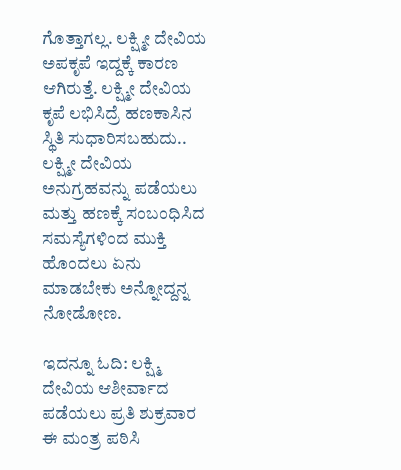ಗೊತ್ತಾಗಲ್ಲ. ಲಕ್ಷ್ಮೀ ದೇವಿಯ ಅಪಕೃಪೆ ಇದ್ದಕ್ಕೆ ಕಾರಣ ಆಗಿರುತ್ತೆ. ಲಕ್ಷ್ಮೀ ದೇವಿಯ ಕೃಪೆ ಲಭಿಸಿದ್ರೆ ಹಣಕಾಸಿನ ಸ್ಥಿತಿ ಸುಧಾರಿಸಬಹುದು.. ಲಕ್ಷ್ಮೀ ದೇವಿಯ ಅನುಗ್ರಹವನ್ನು ಪಡೆಯಲು ಮತ್ತು ಹಣಕ್ಕೆ ಸಂಬಂಧಿಸಿದ ಸಮಸ್ಯೆಗಳಿಂದ ಮುಕ್ತಿ ಹೊಂದಲು ಏನು ಮಾಡಬೇಕು ಅನ್ನೋದ್ದನ್ನ ನೋಡೋಣ.

ಇದನ್ನೂ ಓದಿ: ಲಕ್ಷ್ಮಿ ದೇವಿಯ ಆಶೀರ್ವಾದ ಪಡೆಯಲು ಪ್ರತಿ ಶುಕ್ರವಾರ ಈ ಮಂತ್ರ ಪಠಿಸಿ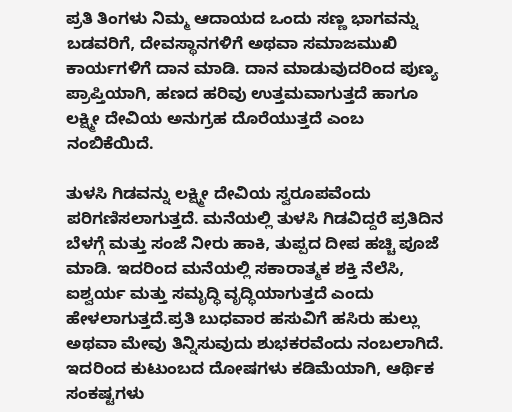ಪ್ರತಿ ತಿಂಗಳು ನಿಮ್ಮ ಆದಾಯದ ಒಂದು ಸಣ್ಣ ಭಾಗವನ್ನು ಬಡವರಿಗೆ, ದೇವಸ್ಥಾನಗಳಿಗೆ ಅಥವಾ ಸಮಾಜಮುಖಿ ಕಾರ್ಯಗಳಿಗೆ ದಾನ ಮಾಡಿ. ದಾನ ಮಾಡುವುದರಿಂದ ಪುಣ್ಯ ಪ್ರಾಪ್ತಿಯಾಗಿ, ಹಣದ ಹರಿವು ಉತ್ತಮವಾಗುತ್ತದೆ ಹಾಗೂ ಲಕ್ಷ್ಮೀ ದೇವಿಯ ಅನುಗ್ರಹ ದೊರೆಯುತ್ತದೆ ಎಂಬ ನಂಬಿಕೆಯಿದೆ.

ತುಳಸಿ ಗಿಡವನ್ನು ಲಕ್ಷ್ಮೀ ದೇವಿಯ ಸ್ವರೂಪವೆಂದು ಪರಿಗಣಿಸಲಾಗುತ್ತದೆ. ಮನೆಯಲ್ಲಿ ತುಳಸಿ ಗಿಡವಿದ್ದರೆ ಪ್ರತಿದಿನ ಬೆಳಗ್ಗೆ ಮತ್ತು ಸಂಜೆ ನೀರು ಹಾಕಿ, ತುಪ್ಪದ ದೀಪ ಹಚ್ಚಿ ಪೂಜೆ ಮಾಡಿ. ಇದರಿಂದ ಮನೆಯಲ್ಲಿ ಸಕಾರಾತ್ಮಕ ಶಕ್ತಿ ನೆಲೆಸಿ, ಐಶ್ವರ್ಯ ಮತ್ತು ಸಮೃದ್ಧಿ ವೃದ್ಧಿಯಾಗುತ್ತದೆ ಎಂದು ಹೇಳಲಾಗುತ್ತದೆ.ಪ್ರತಿ ಬುಧವಾರ ಹಸುವಿಗೆ ಹಸಿರು ಹುಲ್ಲು ಅಥವಾ ಮೇವು ತಿನ್ನಿಸುವುದು ಶುಭಕರವೆಂದು ನಂಬಲಾಗಿದೆ. ಇದರಿಂದ ಕುಟುಂಬದ ದೋಷಗಳು ಕಡಿಮೆಯಾಗಿ, ಆರ್ಥಿಕ ಸಂಕಷ್ಟಗಳು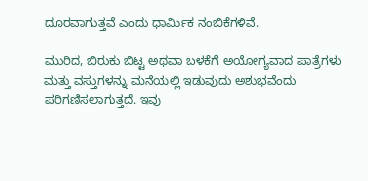ದೂರವಾಗುತ್ತವೆ ಎಂದು ಧಾರ್ಮಿಕ ನಂಬಿಕೆಗಳಿವೆ.

ಮುರಿದ, ಬಿರುಕು ಬಿಟ್ಟ ಅಥವಾ ಬಳಕೆಗೆ ಅಯೋಗ್ಯವಾದ ಪಾತ್ರೆಗಳು ಮತ್ತು ವಸ್ತುಗಳನ್ನು ಮನೆಯಲ್ಲಿ ಇಡುವುದು ಅಶುಭವೆಂದು ಪರಿಗಣಿಸಲಾಗುತ್ತದೆ. ಇವು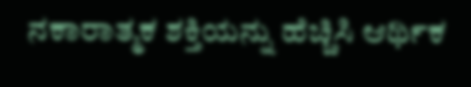ನಕಾರಾತ್ಮಕ ಶಕ್ತಿಯನ್ನು ಹೆಚ್ಚಿಸಿ ಆರ್ಥಿಕ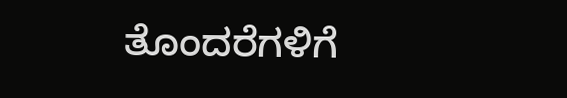ತೊಂದರೆಗಳಿಗೆ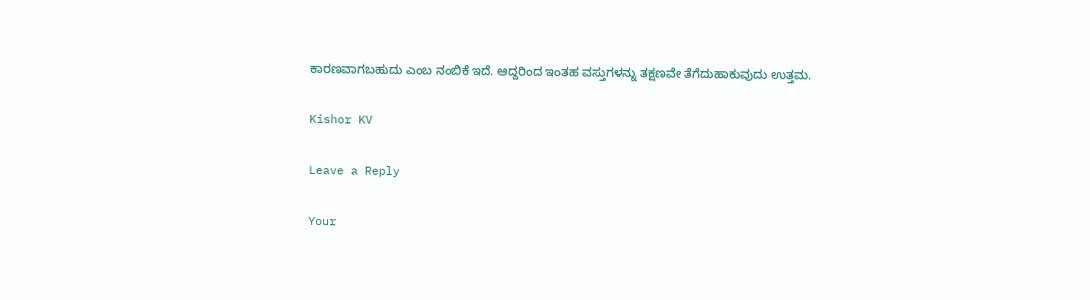ಕಾರಣವಾಗಬಹುದು ಎಂಬ ನಂಬಿಕೆ ಇದೆ. ಆದ್ದರಿಂದ ಇಂತಹ ವಸ್ತುಗಳನ್ನು ತಕ್ಷಣವೇ ತೆಗೆದುಹಾಕುವುದು ಉತ್ತಮ.

Kishor KV

Leave a Reply

Your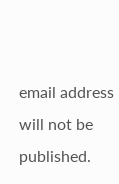email address will not be published.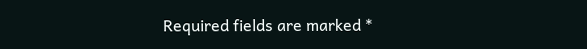Required fields are marked *